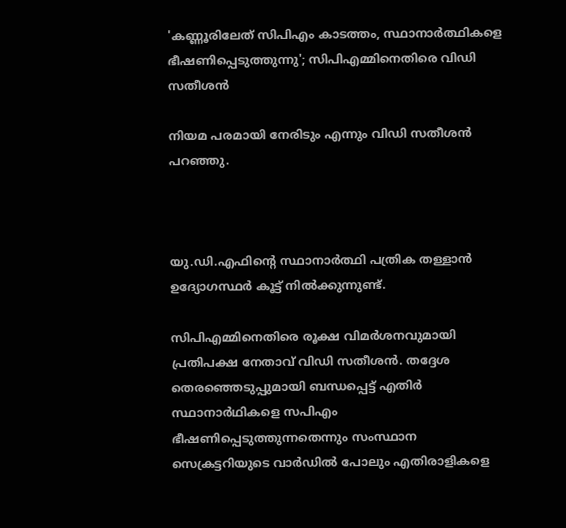'കണ്ണൂരിലേത് സിപിഎം കാടത്തം, സ്ഥാനാര്‍ത്ഥികളെ ഭീഷണിപ്പെടുത്തുന്നു'; സിപിഎമ്മിനെതിരെ വിഡി സതീശന്‍

നിയമ പരമായി നേരിടും എന്നും വിഡി സതീശന്‍ പറഞ്ഞു.



യു.ഡി.എഫിന്റെ സ്ഥാനാര്‍ത്ഥി പത്രിക തള്ളാന്‍ ഉദ്യോഗസ്ഥര്‍ കൂട്ട് നില്‍ക്കുന്നുണ്ട്.

സിപിഎമ്മിനെതിരെ രൂക്ഷ വിമര്‍ശനവുമായി പ്രതിപക്ഷ നേതാവ് വിഡി സതീശന്‍. തദ്ദേശ തെരഞ്ഞെടുപ്പുമായി ബന്ധപ്പെട്ട് എതിര്‍ സ്ഥാനാര്‍ഥികളെ സപിഎം ഭീഷണിപ്പെടുത്തുന്നതെന്നും സംസ്ഥാന സെക്രട്ടറിയുടെ വാര്‍ഡില്‍ പോലും എതിരാളികളെ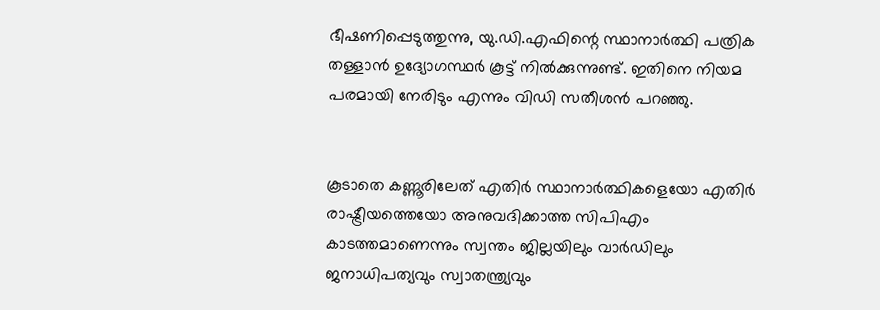ഭീഷണിപ്പെടുത്തുന്നു, യു.ഡി.എഫിന്റെ സ്ഥാനാര്‍ത്ഥി പത്രിക തള്ളാന്‍ ഉദ്യോഗസ്ഥര്‍ കൂട്ട് നില്‍ക്കുന്നുണ്ട്. ഇതിനെ നിയമ പരമായി നേരിടും എന്നും വിഡി സതീശന്‍ പറഞ്ഞു.


കൂടാതെ കണ്ണൂരിലേത് എതിര്‍ സ്ഥാനാര്‍ത്ഥികളെയോ എതിര്‍ രാഷ്ട്രീയത്തെയോ അനുവദിക്കാത്ത സിപിഎം കാടത്തമാണെന്നും സ്വന്തം ജില്ലയിലും വാര്‍ഡിലും ജനാധിപത്യവും സ്വാതന്ത്ര്യവും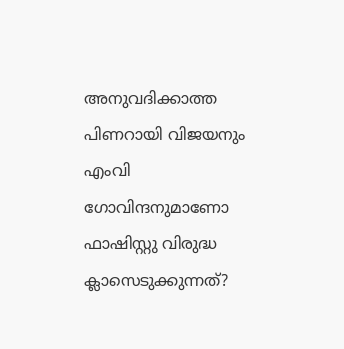അനുവദിക്കാത്ത പിണറായി വിജയനും എംവി ഗോവിന്ദനുമാണോ ഫാഷിസ്റ്റു വിരുദ്ധ ക്ലാസെടുക്കുന്നത്?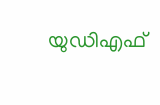യുഡിഎഫ്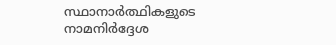സ്ഥാനാര്‍ത്ഥികളുടെ നാമനിര്‍ദ്ദേശ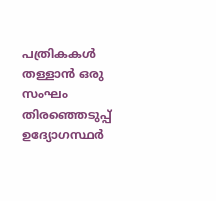പത്രികകള്‍ തള്ളാന്‍ ഒരു സംഘം തിരഞ്ഞെടുപ്പ് ഉദ്യോഗസ്ഥര്‍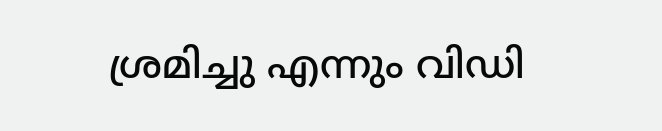ശ്രമിച്ചു എന്നും വിഡി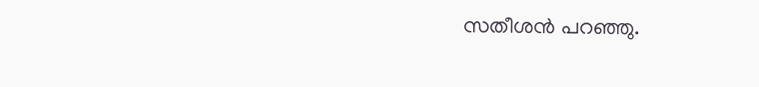സതീശന്‍ പറഞ്ഞു.